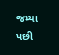જમ્યા પછી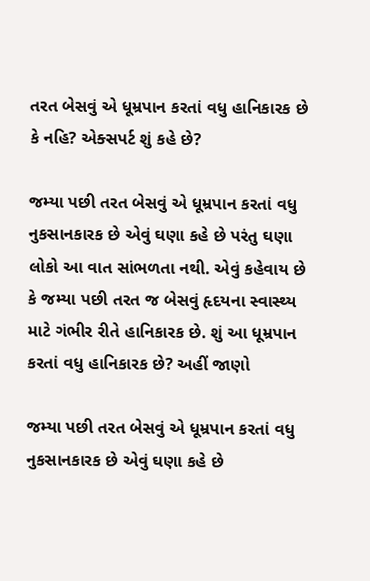તરત બેસવું એ ધૂમ્રપાન કરતાં વધુ હાનિકારક છે કે નહિ? એક્સપર્ટ શું કહે છે?

જમ્યા પછી તરત બેસવું એ ધૂમ્રપાન કરતાં વધુ નુકસાનકારક છે એવું ઘણા કહે છે પરંતુ ઘણા લોકો આ વાત સાંભળતા નથી. એવું કહેવાય છે કે જમ્યા પછી તરત જ બેસવું હૃદયના સ્વાસ્થ્ય માટે ગંભીર રીતે હાનિકારક છે. શું આ ધૂમ્રપાન કરતાં વધુ હાનિકારક છે? અહીં જાણો

જમ્યા પછી તરત બેસવું એ ધૂમ્રપાન કરતાં વધુ નુકસાનકારક છે એવું ઘણા કહે છે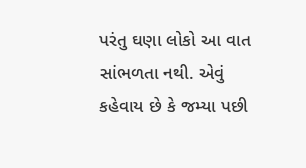પરંતુ ઘણા લોકો આ વાત સાંભળતા નથી. એવું કહેવાય છે કે જમ્યા પછી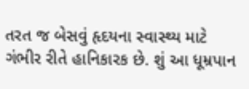તરત જ બેસવું હૃદયના સ્વાસ્થ્ય માટે ગંભીર રીતે હાનિકારક છે. શું આ ધૂમ્રપાન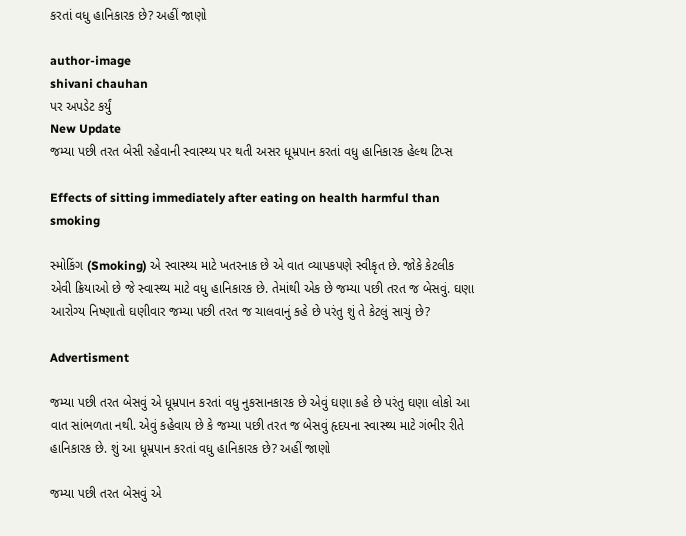કરતાં વધુ હાનિકારક છે? અહીં જાણો

author-image
shivani chauhan
પર અપડેટ કર્યું
New Update
જમ્યા પછી તરત બેસી રહેવાની સ્વાસ્થ્ય પર થતી અસર ધૂમ્રપાન કરતાં વધુ હાનિકારક હેલ્થ ટિપ્સ

Effects of sitting immediately after eating on health harmful than smoking

સ્મોકિંગ (Smoking) એ સ્વાસ્થ્ય માટે ખતરનાક છે એ વાત વ્યાપકપણે સ્વીકૃત છે. જોકે કેટલીક એવી ક્રિયાઓ છે જે સ્વાસ્થ્ય માટે વધુ હાનિકારક છે. તેમાંથી એક છે જમ્યા પછી તરત જ બેસવું. ઘણા આરોગ્ય નિષ્ણાતો ઘણીવાર જમ્યા પછી તરત જ ચાલવાનું કહે છે પરંતુ શું તે કેટલું સાચું છે?

Advertisment

જમ્યા પછી તરત બેસવું એ ધૂમ્રપાન કરતાં વધુ નુકસાનકારક છે એવું ઘણા કહે છે પરંતુ ઘણા લોકો આ વાત સાંભળતા નથી. એવું કહેવાય છે કે જમ્યા પછી તરત જ બેસવું હૃદયના સ્વાસ્થ્ય માટે ગંભીર રીતે હાનિકારક છે. શું આ ધૂમ્રપાન કરતાં વધુ હાનિકારક છે? અહીં જાણો

જમ્યા પછી તરત બેસવું એ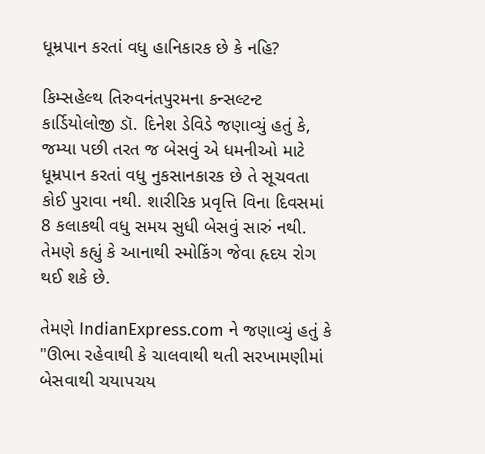ધૂમ્રપાન કરતાં વધુ હાનિકારક છે કે નહિ?

કિમ્સહેલ્થ તિરુવનંતપુરમના કન્સલ્ટન્ટ કાર્ડિયોલોજી ડૉ. દિનેશ ડેવિડે જણાવ્યું હતું કે, જમ્યા પછી તરત જ બેસવું એ ધમનીઓ માટે ધૂમ્રપાન કરતાં વધુ નુકસાનકારક છે તે સૂચવતા કોઈ પુરાવા નથી. શારીરિક પ્રવૃત્તિ વિના દિવસમાં 8 કલાકથી વધુ સમય સુધી બેસવું સારું નથી. તેમણે કહ્યું કે આનાથી સ્મોકિંગ જેવા હૃદય રોગ થઈ શકે છે.

તેમણે IndianExpress.com ને જણાવ્યું હતું કે "ઊભા રહેવાથી કે ચાલવાથી થતી સરખામણીમાં બેસવાથી ચયાપચય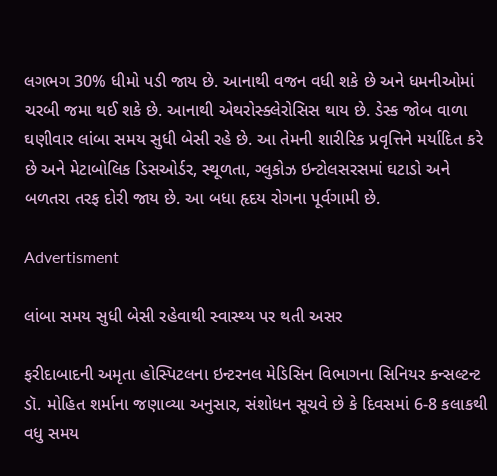લગભગ 30% ધીમો પડી જાય છે. આનાથી વજન વધી શકે છે અને ધમનીઓમાં ચરબી જમા થઈ શકે છે. આનાથી એથરોસ્ક્લેરોસિસ થાય છે. ડેસ્ક જોબ વાળા ઘણીવાર લાંબા સમય સુધી બેસી રહે છે. આ તેમની શારીરિક પ્રવૃત્તિને મર્યાદિત કરે છે અને મેટાબોલિક ડિસઓર્ડર, સ્થૂળતા, ગ્લુકોઝ ઇન્ટોલસરસમાં ઘટાડો અને બળતરા તરફ દોરી જાય છે. આ બધા હૃદય રોગના પૂર્વગામી છે.

Advertisment

લાંબા સમય સુધી બેસી રહેવાથી સ્વાસ્થ્ય પર થતી અસર

ફરીદાબાદની અમૃતા હોસ્પિટલના ઇન્ટરનલ મેડિસિન વિભાગના સિનિયર કન્સલ્ટન્ટ ડૉ. મોહિત શર્માના જણાવ્યા અનુસાર, સંશોધન સૂચવે છે કે દિવસમાં 6-8 કલાકથી વધુ સમય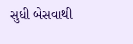સુધી બેસવાથી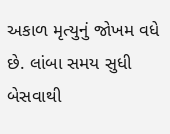અકાળ મૃત્યુનું જોખમ વધે છે. લાંબા સમય સુધી બેસવાથી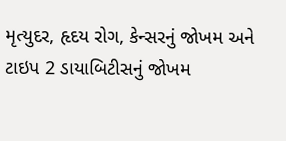મૃત્યુદર, હૃદય રોગ, કેન્સરનું જોખમ અને ટાઇપ 2 ડાયાબિટીસનું જોખમ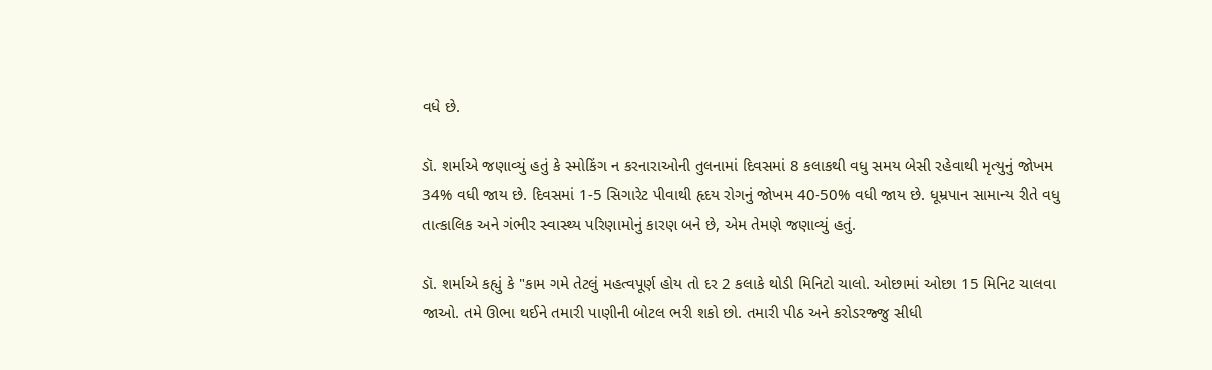વધે છે.

ડૉ. શર્માએ જણાવ્યું હતું કે સ્મોકિંગ ન કરનારાઓની તુલનામાં દિવસમાં 8 કલાકથી વધુ સમય બેસી રહેવાથી મૃત્યુનું જોખમ 34% વધી જાય છે. દિવસમાં 1-5 સિગારેટ પીવાથી હૃદય રોગનું જોખમ 40-50% વધી જાય છે. ધૂમ્રપાન સામાન્ય રીતે વધુ તાત્કાલિક અને ગંભીર સ્વાસ્થ્ય પરિણામોનું કારણ બને છે, એમ તેમણે જણાવ્યું હતું.

ડૉ. શર્માએ કહ્યું કે "કામ ગમે તેટલું મહત્વપૂર્ણ હોય તો દર 2 કલાકે થોડી મિનિટો ચાલો. ઓછામાં ઓછા 15 મિનિટ ચાલવા જાઓ. તમે ઊભા થઈને તમારી પાણીની બોટલ ભરી શકો છો. તમારી પીઠ અને કરોડરજ્જુ સીધી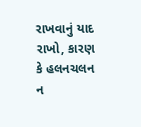રાખવાનું યાદ રાખો, કારણ કે હલનચલન ન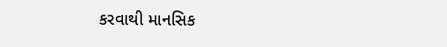કરવાથી માનસિક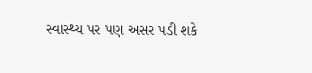સ્વાસ્થ્ય પર પણ અસર પડી શકે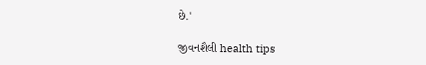છે.'

જીવનશૈલી health tips